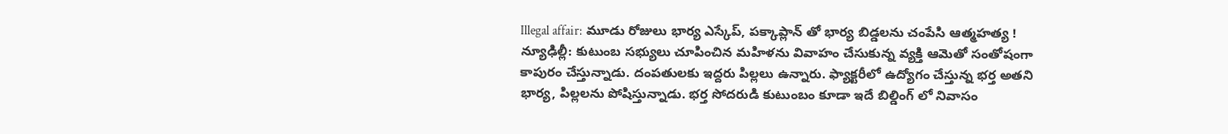Illegal affair: మూడు రోజులు భార్య ఎస్కేప్, పక్కాప్లాన్ తో భార్య బిడ్డలను చంపేసి ఆత్మహత్య !
న్యూఢిల్లీ: కుటుంబ సభ్యులు చూపించిన మహిళను వివాహం చేసుకున్న వ్యక్తి ఆమెతో సంతోషంగా కాపురం చేస్తున్నాడు. దంపతులకు ఇద్దరు పిల్లలు ఉన్నారు. ఫ్యాక్టరీలో ఉద్యోగం చేస్తున్న భర్త అతని భార్య, పిల్లలను పోషిస్తున్నాడు. భర్త సోదరుడి కుటుంబం కూడా ఇదే బిల్డింగ్ లో నివాసం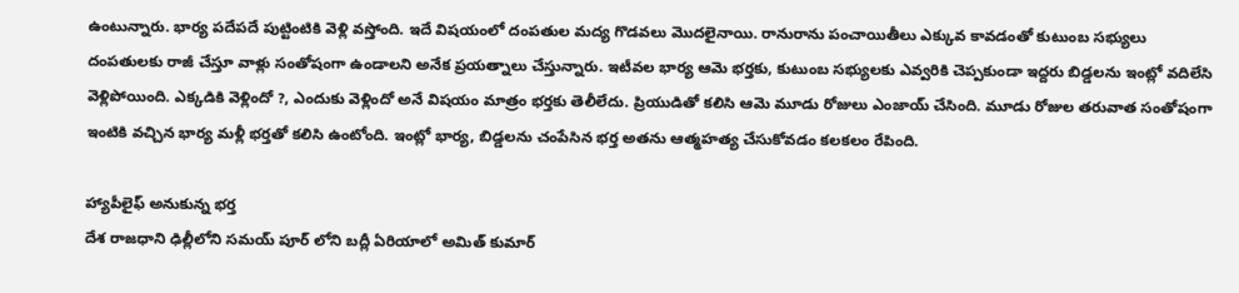ఉంటున్నారు. భార్య పదేపదే పుట్టింటికి వెళ్లి వస్తోంది. ఇదే విషయంలో దంపతుల మద్య గొడవలు మొదలైనాయి. రానురాను పంచాయితీలు ఎక్కువ కావడంతో కుటుంబ సభ్యులు దంపతులకు రాజీ చేస్తూ వాళ్లు సంతోషంగా ఉండాలని అనేక ప్రయత్నాలు చేస్తున్నారు. ఇటీవల భార్య ఆమె భర్తకు, కుటుంబ సభ్యులకు ఎవ్వరికి చెప్పకుండా ఇద్దరు బిడ్డలను ఇంట్లో వదిలేసి వెళ్లిపోయింది. ఎక్కడికి వెళ్లిందో ?, ఎందుకు వెళ్లిందో అనే విషయం మాత్రం భర్తకు తెలీలేదు. ప్రియుడితో కలిసి ఆమె మూడు రోజులు ఎంజాయ్ చేసింది. మూడు రోజుల తరువాత సంతోషంగా ఇంటికి వచ్చిన భార్య మళ్లీ భర్తతో కలిసి ఉంటోంది. ఇంట్లో భార్య, బిడ్డలను చంపేసిన భర్త అతను ఆత్మహత్య చేసుకోవడం కలకలం రేపింది.

హ్యాపీలైఫ్ అనుకున్న భర్త
దేశ రాజధాని ఢిల్లీలోని సమయ్ పూర్ లోని బద్లీ ఏరియాలో అమిత్ కుమార్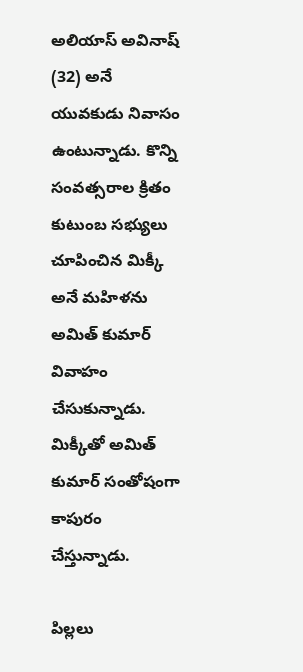అలియాస్ అవినాష్ (32) అనే యువకుడు నివాసం ఉంటున్నాడు. కొన్ని సంవత్సరాల క్రితం కుటుంబ సభ్యులు చూపించిన మిక్కీ అనే మహిళను అమిత్ కుమార్ వివాహం చేసుకున్నాడు. మిక్కీతో అమిత్ కుమార్ సంతోషంగా కాపురం చేస్తున్నాడు.

పిల్లలు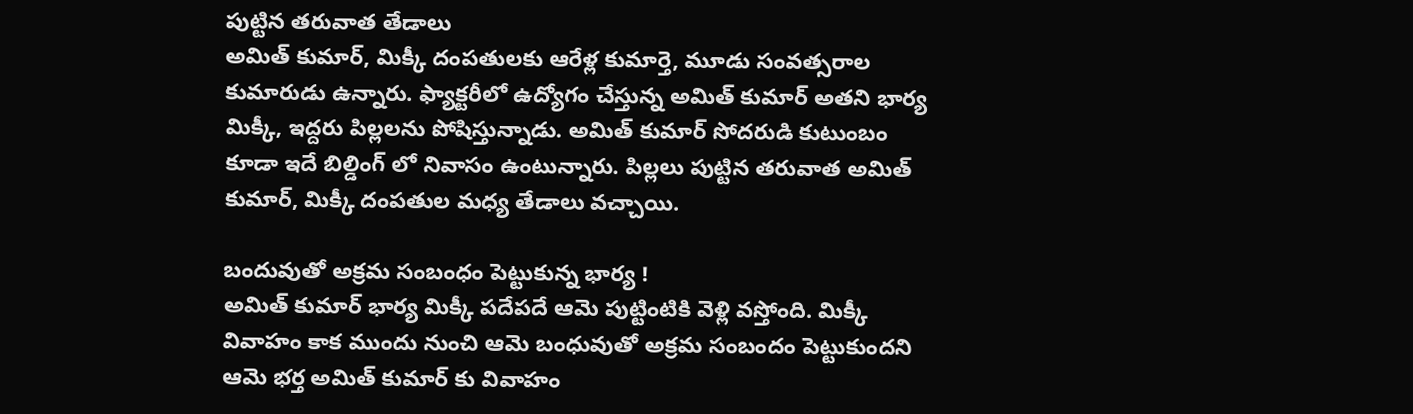పుట్టిన తరువాత తేడాలు
అమిత్ కుమార్, మిక్కీ దంపతులకు ఆరేళ్ల కుమార్తె, మూడు సంవత్సరాల కుమారుడు ఉన్నారు. ఫ్యాక్టరీలో ఉద్యోగం చేస్తున్న అమిత్ కుమార్ అతని భార్య మిక్కీ, ఇద్దరు పిల్లలను పోషిస్తున్నాడు. అమిత్ కుమార్ సోదరుడి కుటుంబం కూడా ఇదే బిల్డింగ్ లో నివాసం ఉంటున్నారు. పిల్లలు పుట్టిన తరువాత అమిత్ కుమార్, మిక్కీ దంపతుల మధ్య తేడాలు వచ్చాయి.

బందువుతో అక్రమ సంబంధం పెట్టుకున్న భార్య !
అమిత్ కుమార్ భార్య మిక్కీ పదేపదే ఆమె పుట్టింటికి వెళ్లి వస్తోంది. మిక్కీ వివాహం కాక ముందు నుంచి ఆమె బంధువుతో అక్రమ సంబందం పెట్టుకుందని ఆమె భర్త అమిత్ కుమార్ కు వివాహం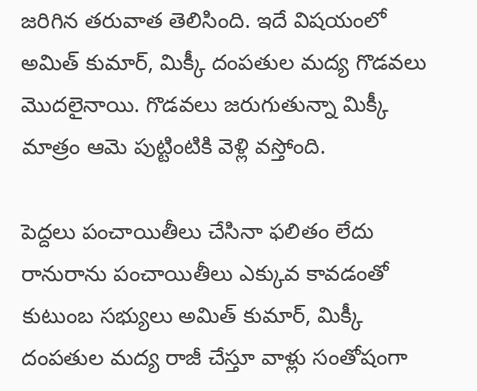జరిగిన తరువాత తెలిసింది. ఇదే విషయంలో అమిత్ కుమార్, మిక్కీ దంపతుల మద్య గొడవలు మొదలైనాయి. గొడవలు జరుగుతున్నా మిక్కీ మాత్రం ఆమె పుట్టింటికి వెళ్లి వస్తోంది.

పెద్దలు పంచాయితీలు చేసినా ఫలితం లేదు
రానురాను పంచాయితీలు ఎక్కువ కావడంతో కుటుంబ సభ్యులు అమిత్ కుమార్, మిక్కీ దంపతుల మద్య రాజీ చేస్తూ వాళ్లు సంతోషంగా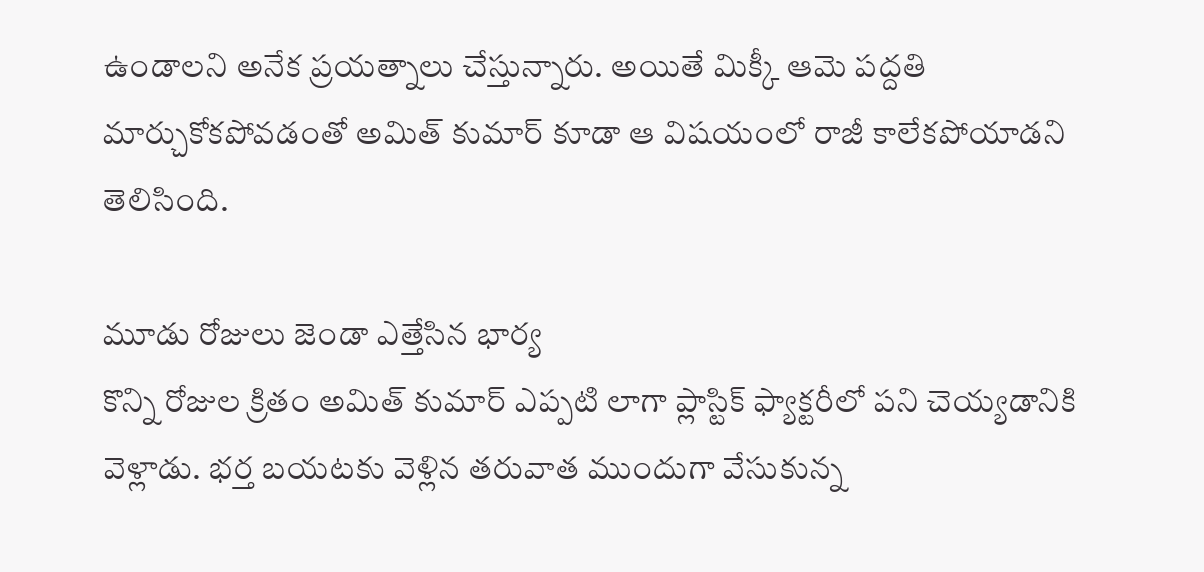ఉండాలని అనేక ప్రయత్నాలు చేస్తున్నారు. అయితే మిక్కీ ఆమె పద్దతి మార్చుకోకపోవడంతో అమిత్ కుమార్ కూడా ఆ విషయంలో రాజీ కాలేకపోయాడని తెలిసింది.

మూడు రోజులు జెండా ఎత్తేసిన భార్య
కొన్ని రోజుల క్రితం అమిత్ కుమార్ ఎప్పటి లాగా ప్లాస్టిక్ ఫ్యాక్టరీలో పని చెయ్యడానికి వెళ్లాడు. భర్త బయటకు వెళ్లిన తరువాత ముందుగా వేసుకున్న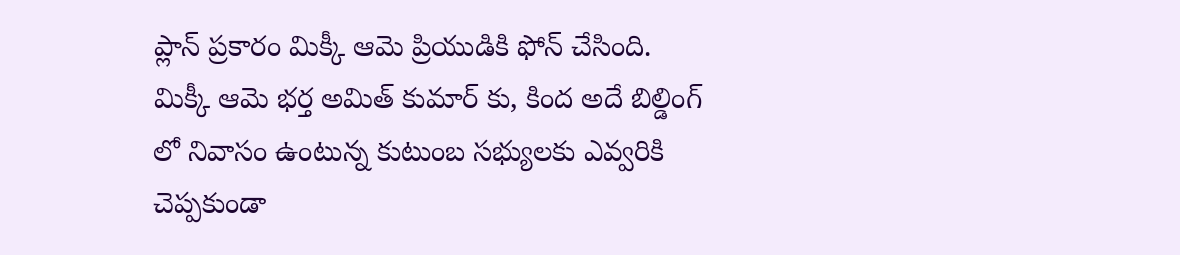ప్లాన్ ప్రకారం మిక్కీ ఆమె ప్రియుడికి ఫోన్ చేసింది. మిక్కీ ఆమె భర్త అమిత్ కుమార్ కు, కింద అదే బిల్డింగ్ లో నివాసం ఉంటున్న కుటుంబ సభ్యులకు ఎవ్వరికి చెప్పకుండా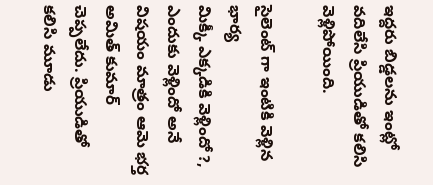ఇద్దరు బిడ్డలను ఇంట్లో వదిలేసి ప్రియుడితో కలిసి వెళ్లిపోయింది.

సైలెంట్ గా ఇంటికి వెళ్లిన భార్య
మిక్కీ ఎక్కడికి వెళ్లిందో ?, ఎందుకు వెళ్లిందో అనే విషయం మాత్రం ఆమె భర్త అమిత్ కుమార్ చెప్పలేదు. ప్రియుడితో కలిసి మూడు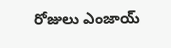రోజులు ఎంజాయ్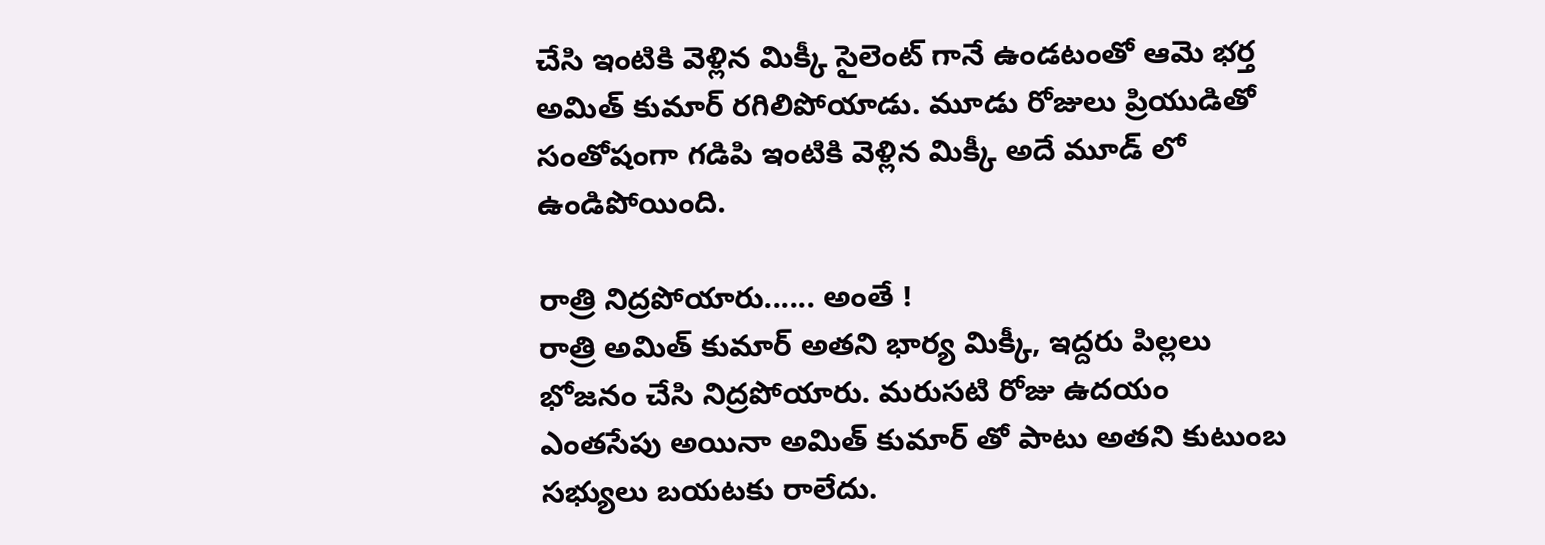చేసి ఇంటికి వెళ్లిన మిక్కీ సైలెంట్ గానే ఉండటంతో ఆమె భర్త అమిత్ కుమార్ రగిలిపోయాడు. మూడు రోజులు ప్రియుడితో సంతోషంగా గడిపి ఇంటికి వెళ్లిన మిక్కీ అదే మూడ్ లో ఉండిపోయింది.

రాత్రి నిద్రపోయారు...... అంతే !
రాత్రి అమిత్ కుమార్ అతని భార్య మిక్కీ, ఇద్దరు పిల్లలు భోజనం చేసి నిద్రపోయారు. మరుసటి రోజు ఉదయం ఎంతసేపు అయినా అమిత్ కుమార్ తో పాటు అతని కుటుంబ సభ్యులు బయటకు రాలేదు.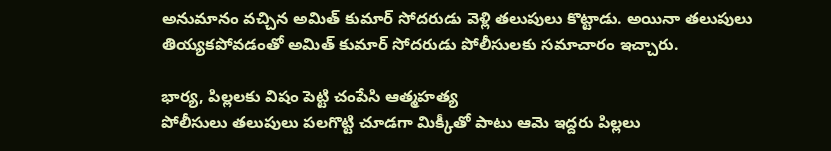అనుమానం వచ్చిన అమిత్ కుమార్ సోదరుడు వెళ్లి తలుపులు కొట్టాడు. అయినా తలుపులు తియ్యకపోవడంతో అమిత్ కుమార్ సోదరుడు పోలీసులకు సమాచారం ఇచ్చారు.

భార్య, పిల్లలకు విషం పెట్టి చంపేసి ఆత్మహత్య
పోలీసులు తలుపులు పలగొట్టి చూడగా మిక్కీతో పాటు ఆమె ఇద్దరు పిల్లలు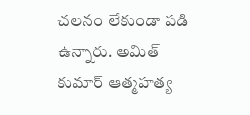చలనం లేకుండా పడి ఉన్నారు. అమిత్ కుమార్ ఆత్మహత్య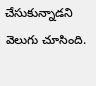చేసుకున్నాడని వెలుగు చూసింది.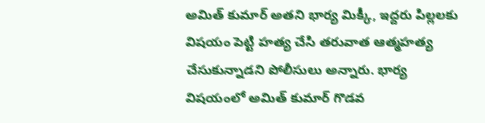అమిత్ కుమార్ అతని భార్య మిక్కీ, ఇద్దరు పిల్లలకు విషయం పెట్టి హత్య చేసి తరువాత ఆత్మహత్య చేసుకున్నాడని పోలీసులు అన్నారు. భార్య విషయంలో అమిత్ కుమార్ గొడవ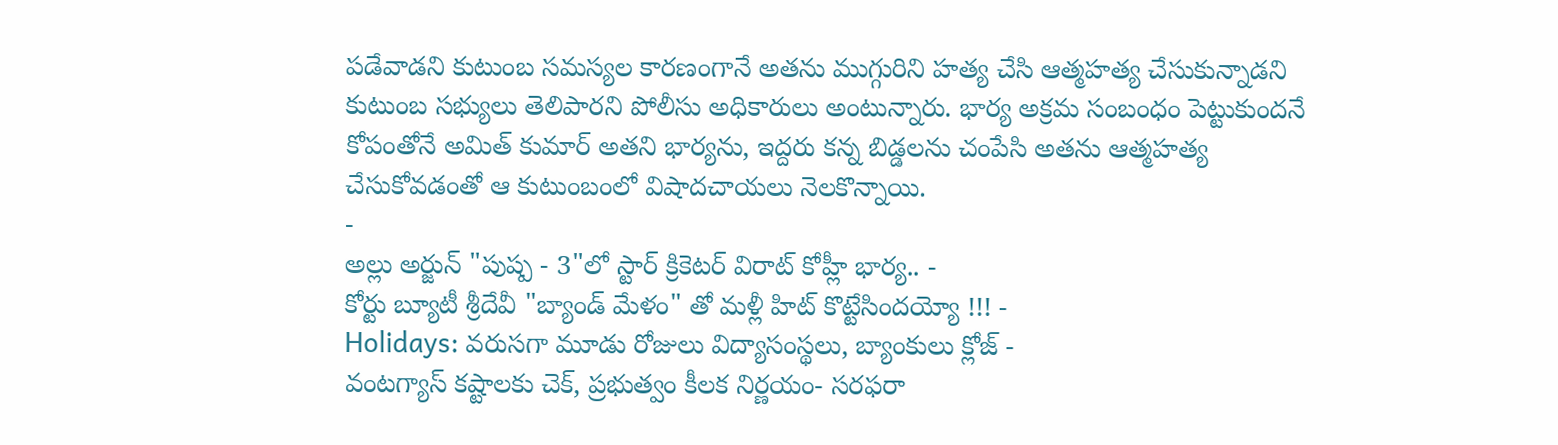పడేవాడని కుటుంబ సమస్యల కారణంగానే అతను ముగ్గురిని హత్య చేసి ఆత్మహత్య చేసుకున్నాడని కుటుంబ సభ్యులు తెలిపారని పోలీసు అధికారులు అంటున్నారు. భార్య అక్రమ సంబంధం పెట్టుకుందనే కోపంతోనే అమిత్ కుమార్ అతని భార్యను, ఇద్దరు కన్న బిడ్డలను చంపేసి అతను ఆత్మహత్య చేసుకోవడంతో ఆ కుటుంబంలో విషాదచాయలు నెలకొన్నాయి.
-
అల్లు అర్జున్ "పుష్ప - 3"లో స్టార్ క్రికెటర్ విరాట్ కోహ్లీ భార్య.. -
కోర్టు బ్యూటీ శ్రీదేవీ "బ్యాండ్ మేళం" తో మళ్లీ హిట్ కొట్టేసిందయ్యో !!! -
Holidays: వరుసగా మూడు రోజులు విద్యాసంస్థలు, బ్యాంకులు క్లోజ్ -
వంటగ్యాస్ కష్టాలకు చెక్, ప్రభుత్వం కీలక నిర్ణయం- సరఫరా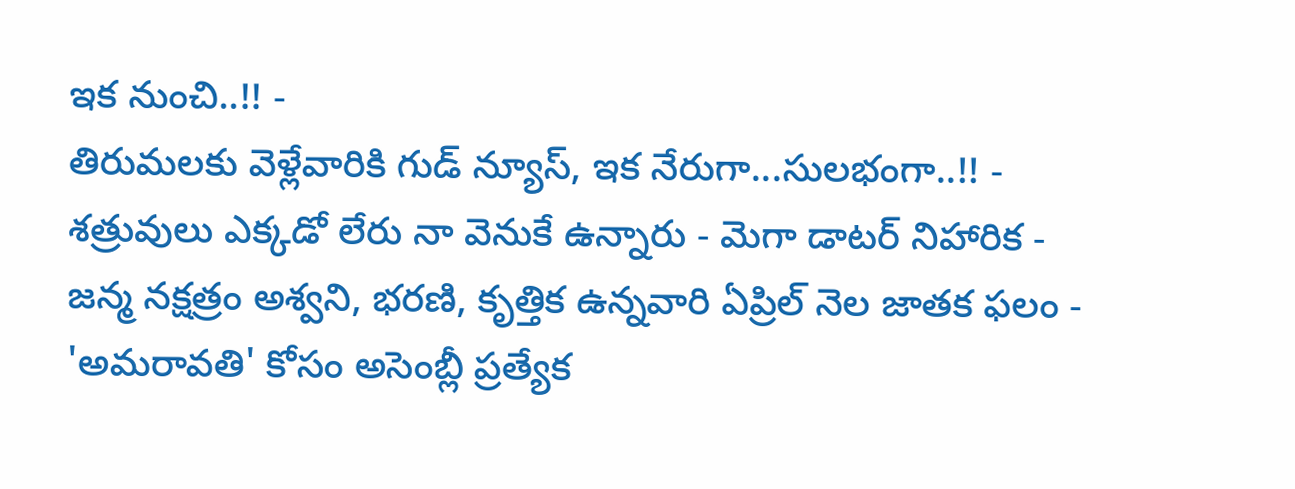ఇక నుంచి..!! -
తిరుమలకు వెళ్లేవారికి గుడ్ న్యూస్, ఇక నేరుగా...సులభంగా..!! -
శత్రువులు ఎక్కడో లేరు నా వెనుకే ఉన్నారు - మెగా డాటర్ నిహారిక -
జన్మ నక్షత్రం అశ్వని, భరణి, కృత్తిక ఉన్నవారి ఏప్రిల్ నెల జాతక ఫలం -
'అమరావతి' కోసం అసెంబ్లీ ప్రత్యేక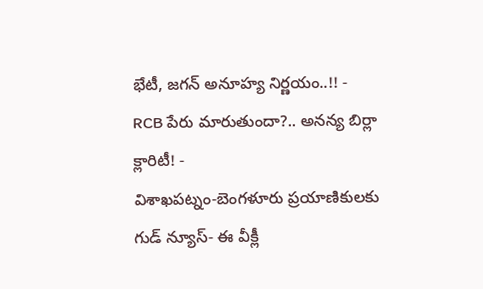భేటీ, జగన్ అనూహ్య నిర్ణయం..!! -
RCB పేరు మారుతుందా?.. అనన్య బిర్లా క్లారిటీ! -
విశాఖపట్నం-బెంగళూరు ప్రయాణికులకు గుడ్ న్యూస్- ఈ వీక్లీ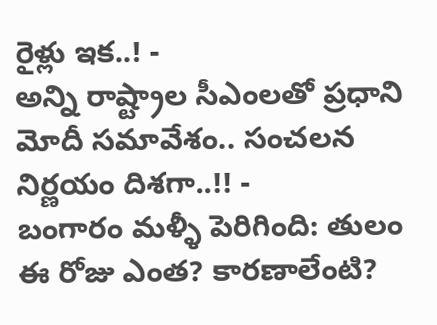రైళ్లు ఇక..! -
అన్ని రాష్ట్రాల సీఎంలతో ప్రధాని మోదీ సమావేశం.. సంచలన నిర్ణయం దిశగా..!! -
బంగారం మళ్ళీ పెరిగింది: తులం ఈ రోజు ఎంత? కారణాలేంటి?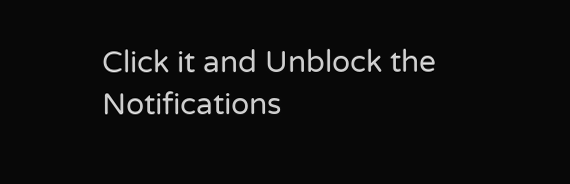Click it and Unblock the Notifications